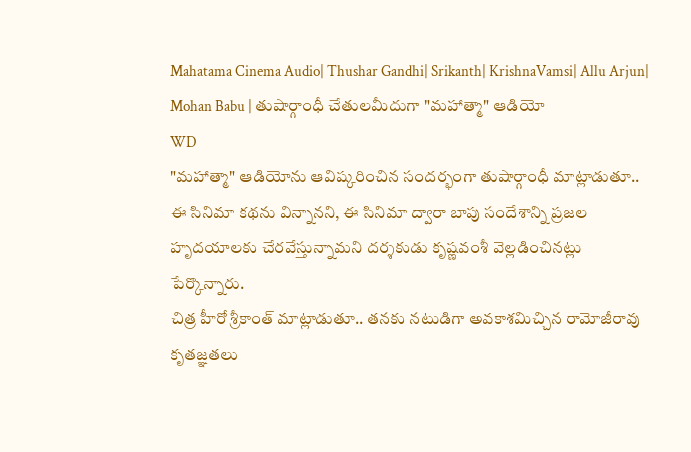Mahatama Cinema Audio| Thushar Gandhi| Srikanth| KrishnaVamsi| Allu Arjun| Mohan Babu | తుషార్గాంధీ చేతులమీదుగా "మహాత్మా" ఆడియో
WD
"మహాత్మా" ఆడియోను ఆవిష్కరించిన సందర్భంగా తుషార్గాంధీ మాట్లాడుతూ.. ఈ సినిమా కథను విన్నానని, ఈ సినిమా ద్వారా బాపు సందేశాన్ని ప్రజల హృదయాలకు చేరవేస్తున్నామని దర్శకుడు కృష్ణవంశీ వెల్లడించినట్లు పేర్కొన్నారు.
చిత్ర హీరో శ్రీకాంత్ మాట్లాడుతూ.. తనకు నటుడిగా అవకాశమిచ్చిన రామోజీరావు కృతజ్ఞతలు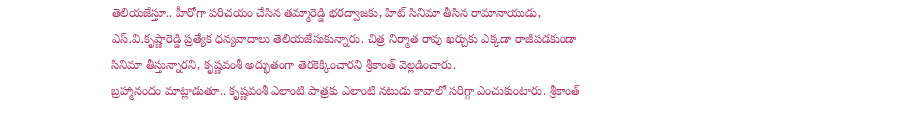తెలియజేస్తూ.. హీరోగా పరిచయం చేసిన తమ్మారెడ్డి భరద్వాజకు, హిట్ సినిమా తీసిన రామానాయుడు, ఎస్.వి.కృష్ణారెడ్డి ప్రత్యేక ధన్యవాదాలు తెలియజేసుకున్నారు. చిత్ర నిర్మాత రావు ఖర్చుకు ఎక్కడా రాజీపడకుండా సినిమా తీస్తున్నారని, కృష్ణవంశీ అద్భుతంగా తెరకెక్కించారని శ్రీకాంత్ వెల్లడించారు.
బ్రహ్మానందం మాట్లాడుతూ.. కృష్ణవంశీ ఎలాంటి పాత్రకు ఎలాంటి నటుడు కావాలో సరిగ్గా ఎంచుకుంటారు. శ్రీకాంత్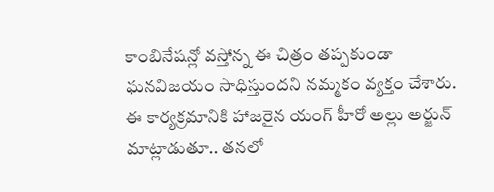కాంబినేషన్లో వస్తోన్న ఈ చిత్రం తప్పకుండా ఘనవిజయం సాధిస్తుందని నమ్మకం వ్యక్తం చేశారు.
ఈ కార్యక్రమానికి హాజరైన యంగ్ హీరో అల్లు అర్జున్ మాట్లాడుతూ.. తనలో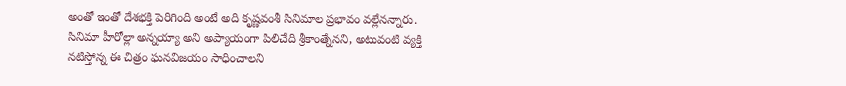అంతో ఇంతో దేశభక్తి పెరిగింది అంటే అది కృష్ణవంశీ సినిమాల ప్రభావం వల్లేనన్నారు. సినిమా హీరోల్లా అన్నయ్యా అని అప్యాయంగా పిలిచేది శ్రీకాంత్నేనని, అటువంటి వ్యక్తి నటిస్తోన్న ఈ చిత్రం ఘనవిజయం సాధించాలని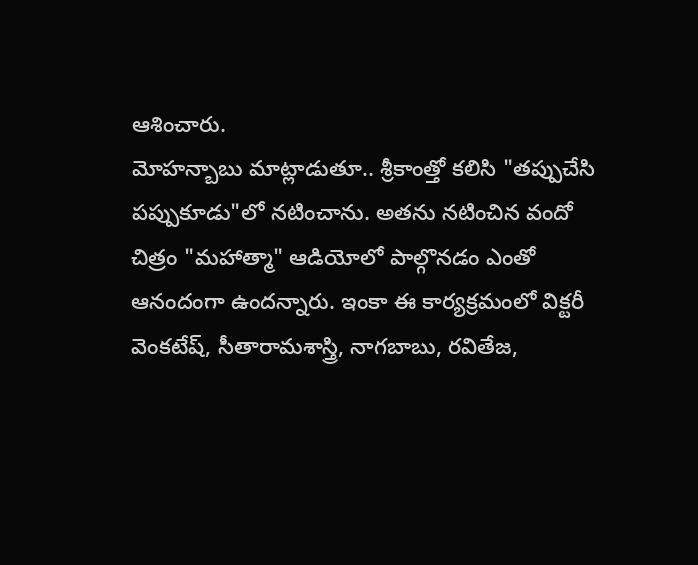ఆశించారు.
మోహన్బాబు మాట్లాడుతూ.. శ్రీకాంత్తో కలిసి "తప్పుచేసి పప్పుకూడు"లో నటించాను. అతను నటించిన వందో చిత్రం "మహాత్మా" ఆడియోలో పాల్గొనడం ఎంతో ఆనందంగా ఉందన్నారు. ఇంకా ఈ కార్యక్రమంలో విక్టరీ వెంకటేష్, సీతారామశాస్త్రి, నాగబాబు, రవితేజ,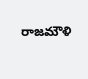రాజమౌళి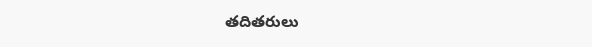తదితరులు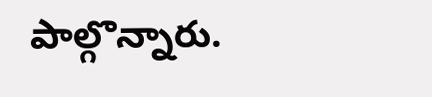పాల్గొన్నారు.